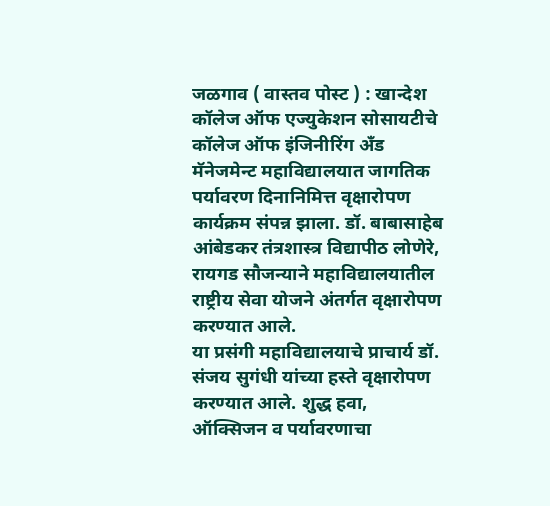जळगाव ( वास्तव पोस्ट ) : खान्देश कॉलेज ऑफ एज्युकेशन सोसायटीचे कॉलेज ऑफ इंजिनीरिंग अँड मॅनेजमेन्ट महाविद्यालयात जागतिक पर्यावरण दिनानिमित्त वृक्षारोपण कार्यक्रम संपन्न झाला. डॉ. बाबासाहेब आंबेडकर तंत्रशास्त्र विद्यापीठ लोणेरे, रायगड सौजन्याने महाविद्यालयातील राष्ट्रीय सेवा योजने अंतर्गत वृक्षारोपण करण्यात आले.
या प्रसंगी महाविद्यालयाचे प्राचार्य डॉ. संजय सुगंधी यांच्या हस्ते वृक्षारोपण करण्यात आले. शुद्ध हवा, ऑक्सिजन व पर्यावरणाचा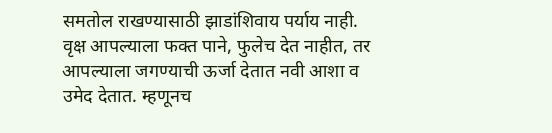समतोल राखण्यासाठी झाडांशिवाय पर्याय नाही. वृक्ष आपल्याला फक्त पाने, फुलेच देत नाहीत, तर आपल्याला जगण्याची ऊर्जा देतात नवी आशा व उमेद देतात. म्हणूनच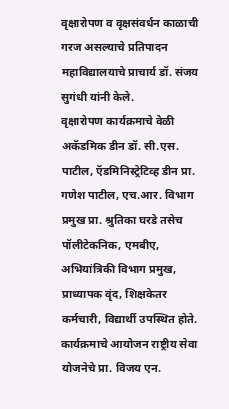वृक्षारोपण व वृक्षसंवर्धन काळाची गरज असल्याचे प्रतिपादन महाविद्यालयाचे प्राचार्य डॉ. संजय सुगंधी यांनी केले.
वृक्षारोपण कार्यक्रमाचे वेळी अकॅडमिक डीन डॉ. सी.एस. पाटील, ऍडमिनिस्ट्रेटिव्ह डीन प्रा. गणेश पाटील, एच.आर. विभाग प्रमुख प्रा. श्रुतिका घरडे तसेच पॉलीटेकनिक, एमबीए, अभियांत्रिकी विभाग प्रमुख, प्राध्यापक वृंद, शिक्षकेतर कर्मचारी, विद्यार्थी उपस्थित होते. कार्यक्रमाचे आयोजन राष्ट्रीय सेवा योजनेचे प्रा. विजय एन.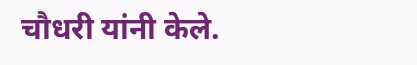चौधरी यांनी केले.